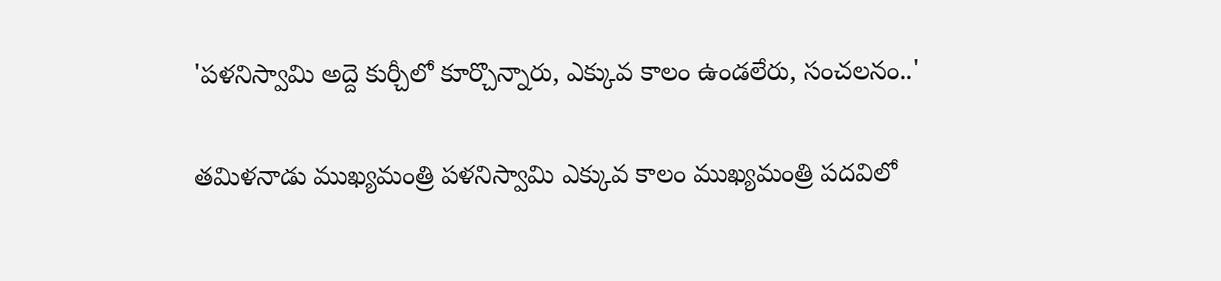'పళనిస్వామి అద్దె కుర్చీలో కూర్చొన్నారు, ఎక్కువ కాలం ఉండలేరు, సంచలనం..'

తమిళనాడు ముఖ్యమంత్రి పళనిస్వామి ఎక్కువ కాలం ముఖ్యమంత్రి పదవిలో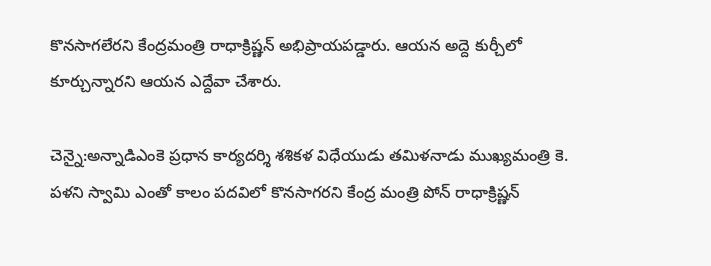కొనసాగలేరని కేంద్రమంత్రి రాధాక్రిష్ణన్ అభిప్రాయపడ్డారు. ఆయన అద్దె కుర్చీలో కూర్చున్నారని ఆయన ఎద్దేవా చేశారు.

చెన్నై:అన్నాడిఎంకె ప్రధాన కార్యదర్శి శశికళ విధేయుడు తమిళనాడు ముఖ్యమంత్రి కె. పళని స్వామి ఎంతో కాలం పదవిలో కొనసాగరని కేంద్ర మంత్రి పోన్ రాధాక్రిష్ణన్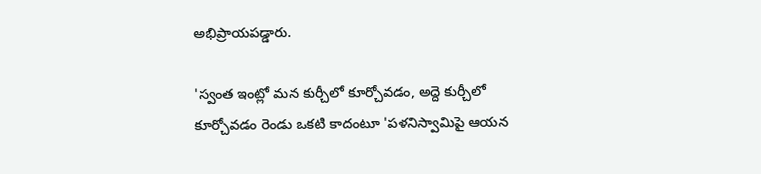అభిప్రాయపడ్డారు.

'స్వంత ఇంట్లో మన కుర్చీలో కూర్చోవడం, అద్దె కుర్చీలో కూర్చోవడం రెండు ఒకటి కాదంటూ 'పళనిస్వామిపై ఆయన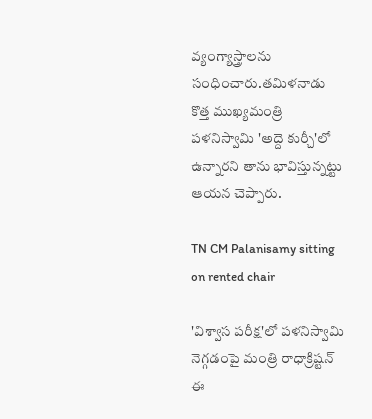వ్యంగ్యాస్త్రాలను సంధించారు.తమిళనాడు కొత్త ముఖ్యమంత్రి పళనిస్వామి 'అద్దె కుర్చీ'లో ఉన్నారని తాను భావిస్తున్నట్టు ఆయన చెప్పారు.

TN CM Palanisamy sitting on rented chair

'విశ్వాస పరీక్ష'లో పళనిస్వామి నెగ్గడంపై మంత్రి రాధాక్రిష్టన్ ఈ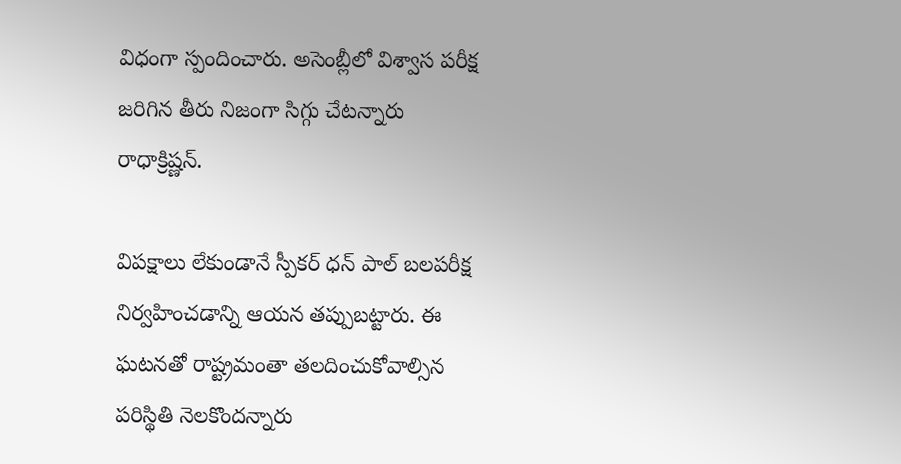విధంగా స్పందించారు. అసెంబ్లీలో విశ్వాస పరీక్ష జరిగిన తీరు నిజంగా సిగ్గు చేటన్నారు రాధాక్రిష్ణన్.

విపక్షాలు లేకుండానే స్పీకర్ ధన్ పాల్ బలపరీక్ష నిర్వహించడాన్ని ఆయన తప్పుబట్టారు. ఈ ఘటనతో రాష్ట్రమంతా తలదించుకోవాల్సిన పరిస్థితి నెలకొందన్నారు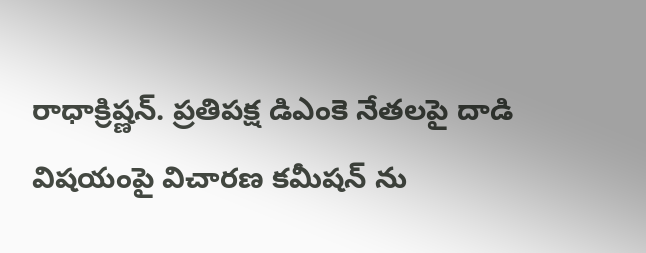రాధాక్రిష్ణన్. ప్రతిపక్ష డిఎంకె నేతలపై దాడి విషయంపై విచారణ కమీషన్ ను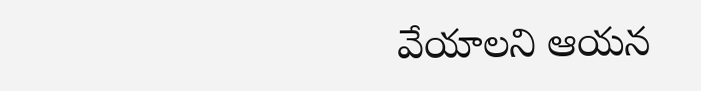వేయాలని ఆయన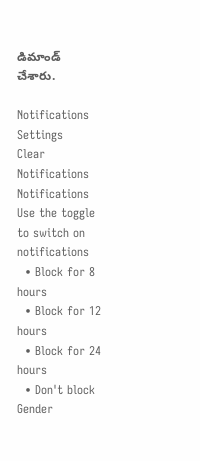డిమాండ్ చేశారు.

Notifications
Settings
Clear Notifications
Notifications
Use the toggle to switch on notifications
  • Block for 8 hours
  • Block for 12 hours
  • Block for 24 hours
  • Don't block
Gender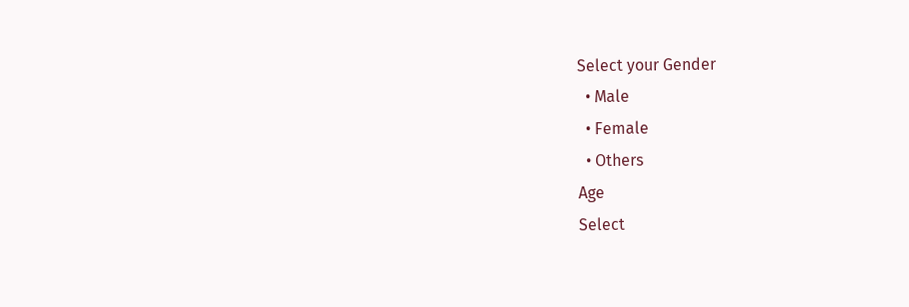Select your Gender
  • Male
  • Female
  • Others
Age
Select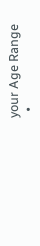your Age Range
  •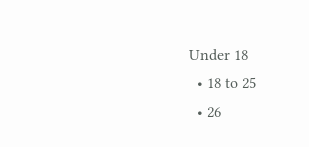Under 18
  • 18 to 25
  • 26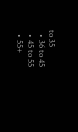to 35
  • 36 to 45
  • 45 to 55
  • 55+